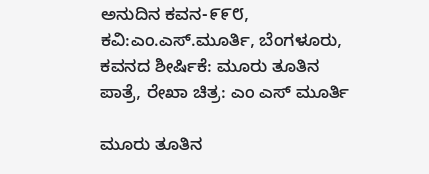ಅನುದಿನ‌ ಕವನ-೯೯೮, ಕವಿ:ಎಂ.ಎಸ್.ಮೂರ್ತಿ, ಬೆಂಗಳೂರು, ಕವನದ ಶೀರ್ಷಿಕೆ: ಮೂರು ತೂತಿನ ಪಾತ್ರೆ, ರೇಖಾ ಚಿತ್ರ: ಎಂ ಎಸ್ ಮೂರ್ತಿ

ಮೂರು ತೂತಿನ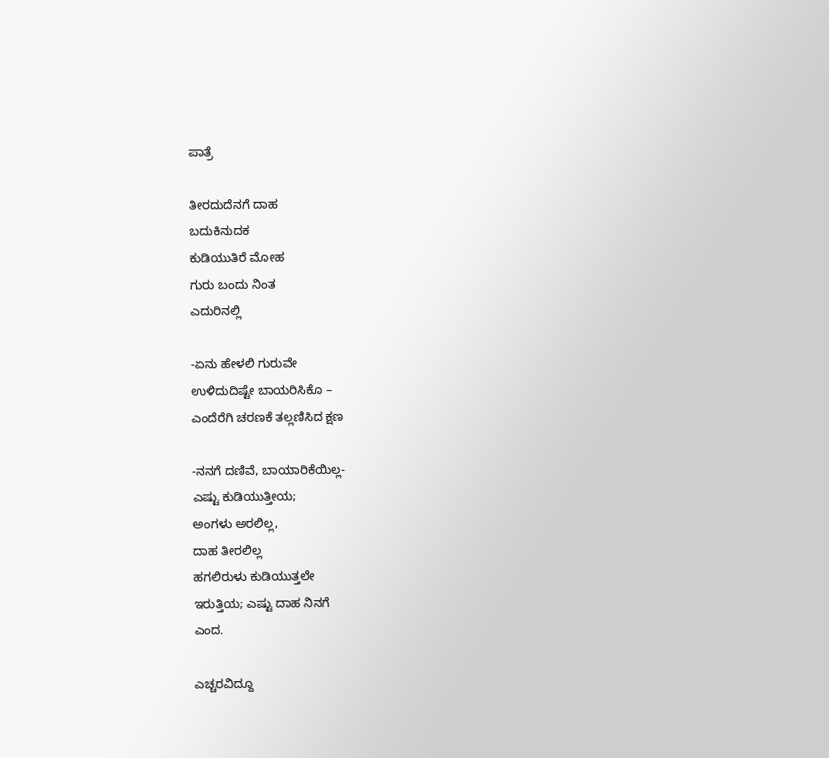ಪಾತ್ರೆ

ತೀರದುದೆನಗೆ ದಾಹ
ಬದುಕಿನುದಕ
ಕುಡಿಯುತಿರೆ ಮೋಹ
ಗುರು ಬಂದು ನಿಂತ
ಎದುರಿನಲ್ಲಿ

-ಏನು ಹೇಳಲಿ ಗುರುವೇ
ಉಳಿದುದಿಷ್ಟೇ ಬಾಯರಿಸಿಕೊ –
ಎಂದೆರೆಗಿ ಚರಣಕೆ ತಲ್ಲಣಿಸಿದ ಕ್ಷಣ

-ನನಗೆ ದಣಿವೆ, ಬಾಯಾರಿಕೆಯಿಲ್ಲ-
ಎಷ್ಟು ಕುಡಿಯುತ್ತೀಯ;
ಅಂಗಳು ಅರಲಿಲ್ಲ,
ದಾಹ ತೀರಲಿಲ್ಲ
ಹಗಲಿರುಳು ಕುಡಿಯುತ್ತಲೇ
ಇರುತ್ತಿಯ; ಎಷ್ಟು ದಾಹ ನಿನಗೆ
ಎಂದ.

ಎಚ್ಚರವಿದ್ದೂ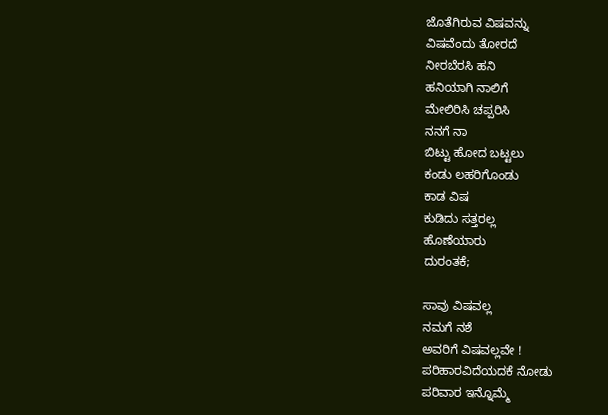ಜೊತೆಗಿರುವ ವಿಷವನ್ನು
ವಿಷವೆಂದು ತೋರದೆ
ನೀರಬೆರಸಿ ಹನಿ
ಹನಿಯಾಗಿ ನಾಲಿಗೆ
ಮೇಲಿರಿಸಿ ಚಪ್ಪರಿಸಿ
ನನಗೆ ನಾ
ಬಿಟ್ಟು ಹೋದ ಬಟ್ಟಲು
ಕಂಡು ಲಹರಿಗೊಂಡು
ಕಾಡ ವಿಷ
ಕುಡಿದು ಸತ್ತರಲ್ಲ
ಹೊಣೆಯಾರು
ದುರಂತಕೆ;

ಸಾವು ವಿಷವಲ್ಲ
ನಮಗೆ ನಶೆ
ಅವರಿಗೆ ವಿಷವಲ್ಲವೇ !
ಪರಿಹಾರವಿದೆಯದಕೆ ನೋಡು
ಪರಿವಾರ ಇನ್ನೊಮ್ಮೆ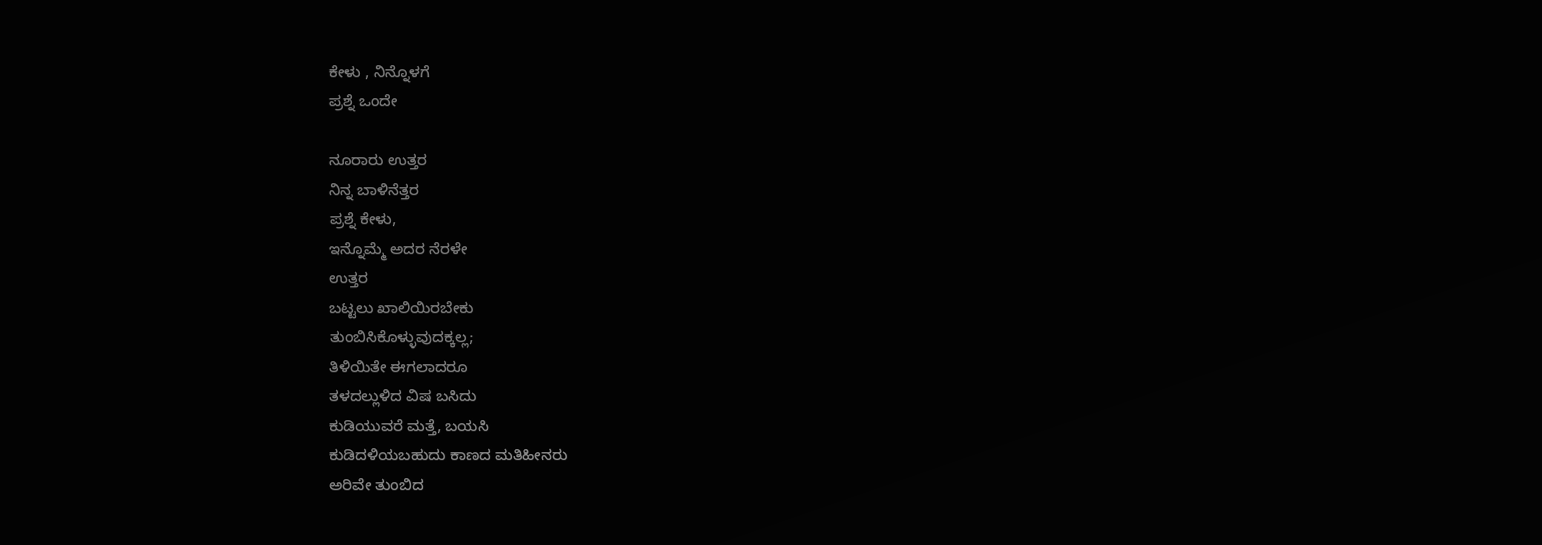ಕೇಳು , ನಿನ್ನೊಳಗೆ
ಪ್ರಶ್ನೆ ಒಂದೇ

ನೂರಾರು ಉತ್ತರ
ನಿನ್ನ ಬಾಳಿನೆತ್ತರ
ಪ್ರಶ್ನೆ ಕೇಳು,
ಇನ್ನೊಮ್ಮೆ ಅದರ ನೆರಳೇ
ಉತ್ತರ
ಬಟ್ಟಲು ಖಾಲಿಯಿರಬೇಕು
ತುಂಬಿಸಿಕೊಳ್ಳುವುದಕ್ಕಲ್ಲ;
ತಿಳಿಯಿತೇ ಈಗಲಾದರೂ
ತಳದಲ್ಲುಳಿದ ವಿಷ ಬಸಿದು
ಕುಡಿಯುವರೆ ಮತ್ತೆ, ಬಯಸಿ
ಕುಡಿದಳಿಯಬಹುದು ಕಾಣದ ಮತಿಹೀನರು
ಅರಿವೇ ತುಂಬಿದ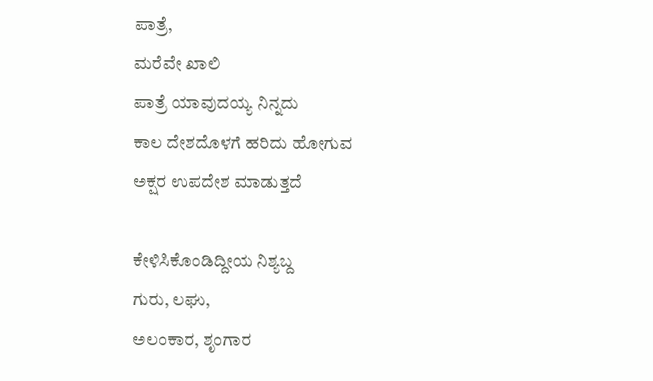ಪಾತ್ರೆ,
ಮರೆವೇ ಖಾಲಿ
ಪಾತ್ರೆ ಯಾವುದಯ್ಯ ನಿನ್ನದು
ಕಾಲ ದೇಶದೊಳಗೆ ಹರಿದು ಹೋಗುವ
ಅಕ್ಷರ ಉಪದೇಶ ಮಾಡುತ್ತದೆ

ಕೇಳಿಸಿಕೊಂಡಿದ್ದೀಯ ನಿಶ್ಯಬ್ದ
ಗುರು, ಲಘು,
ಅಲಂಕಾರ, ಶೃಂಗಾರ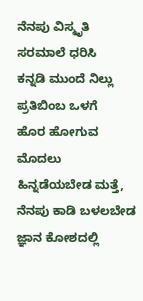ನೆನಪು ವಿಸ್ಮೃತಿ
ಸರಮಾಲೆ ಧರಿಸಿ
ಕನ್ನಡಿ ಮುಂದೆ ನಿಲ್ಲು
ಪ್ರತಿಬಿಂಬ ಒಳಗೆ
ಹೊರ ಹೋಗುವ ಮೊದಲು
ಹಿನ್ನಡೆಯಬೇಡ ಮತ್ತೆ,
ನೆನಪು ಕಾಡಿ ಬಳಲಬೇಡ
ಜ್ಞಾನ ಕೋಶದಲ್ಲಿ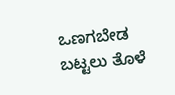ಒಣಗಬೇಡ
ಬಟ್ಟಲು ತೊಳೆ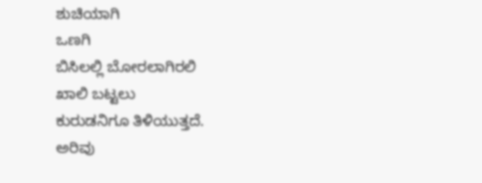ಶುಚಿಯಾಗಿ
ಒಣಗಿ
ಬಿಸಿಲಲ್ಲಿ ಬೋರಲಾಗಿರಲಿ
ಖಾಲಿ ಬಟ್ಟಲು
ಕುರುಡನಿಗೂ ತಿಳಿಯುತ್ತದೆ.
ಅರಿವು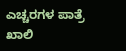ಎಚ್ಚರಗಳ ಪಾತ್ರೆ
ಖಾಲಿ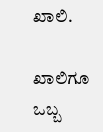ಖಾಲಿ.

ಖಾಲಿಗೂ ಒಬ್ಬ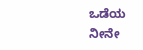ಒಡೆಯ
ನೀನೇ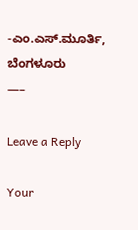-ಎಂ.ಎಸ್.ಮೂರ್ತಿ, ಬೆಂಗಳೂರು
—–

Leave a Reply

Your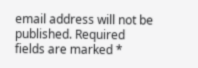email address will not be published. Required fields are marked *